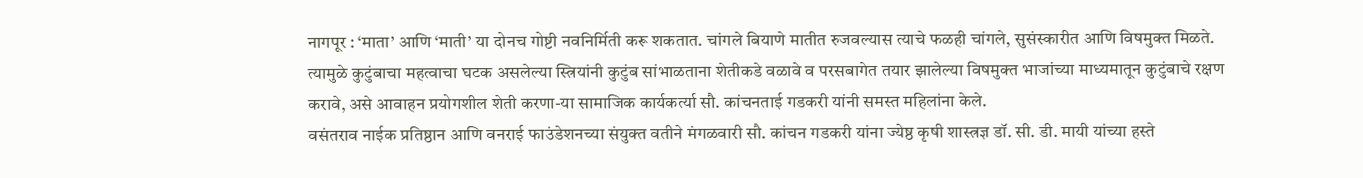नागपूर : ‘माता’ आणि ‘माती’ या दोनच गोष्टी नवनिर्मिती करू शकतात. चांगले बियाणे मातीत रुजवल्यास त्याचे फळही चांगले, सुसंस्कारीत आणि विषमुक्त मिळते. त्यामुळे कुटुंबाचा महत्वाचा घटक असलेल्या स्त्रियांनी कुटुंब सांभाळताना शेतीकडे वळावे व परसबागेत तयार झालेल्या विषमुक्त भाजांच्या माध्यमातून कुटुंबाचे रक्षण करावे, असे आवाहन प्रयोगशील शेती करणा-या सामाजिक कार्यकर्त्या सौ. कांचनताई गडकरी यांनी समस्त महिलांना केले.
वसंतराव नाईक प्रतिष्ठान आणि वनराई फाउंडेशनच्या संयुक्त वतीने मंगळवारी सौ. कांचन गडकरी यांना ज्येष्ठ कृषी शास्त्रज्ञ डॉ. सी. डी. मायी यांच्या हस्ते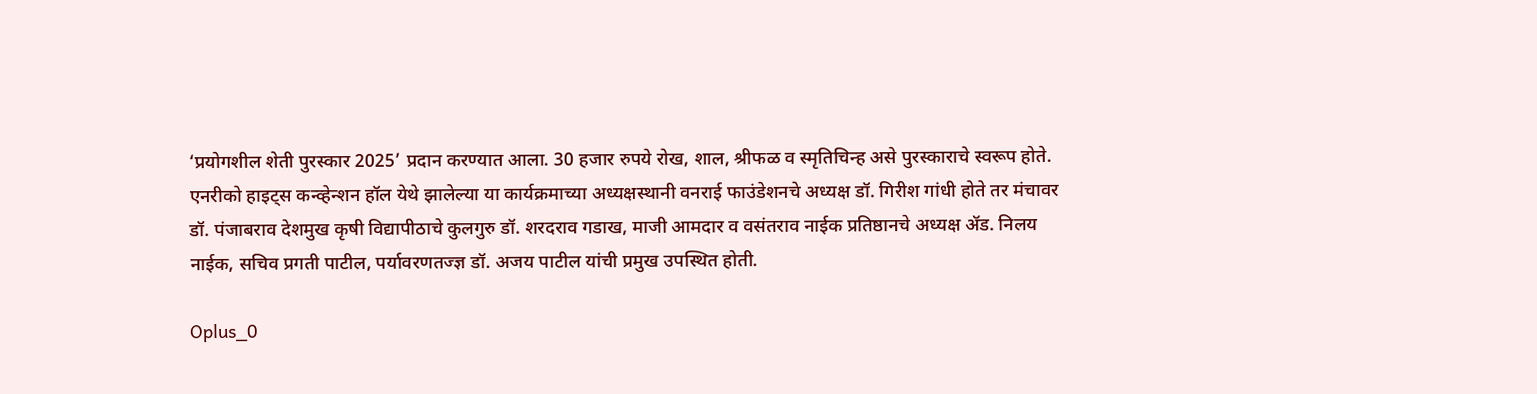‘प्रयोगशील शेती पुरस्कार 2025’ प्रदान करण्यात आला. 30 हजार रुपये रोख, शाल, श्रीफळ व स्मृतिचिन्ह असे पुरस्काराचे स्वरूप होते. एनरीको हाइट्स कन्व्हेन्शन हॉल येथे झालेल्या या कार्यक्रमाच्या अध्यक्षस्थानी वनराई फाउंडेशनचे अध्यक्ष डॉ. गिरीश गांधी होते तर मंचावर डॉ. पंजाबराव देशमुख कृषी विद्यापीठाचे कुलगुरु डॉ. शरदराव गडाख, माजी आमदार व वसंतराव नाईक प्रतिष्ठानचे अध्यक्ष ॲड. निलय नाईक, सचिव प्रगती पाटील, पर्यावरणतज्ज्ञ डॉ. अजय पाटील यांची प्रमुख उपस्थित होती.

Oplus_0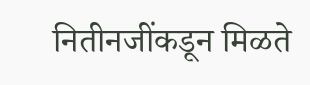नितीनजींकडून मिळते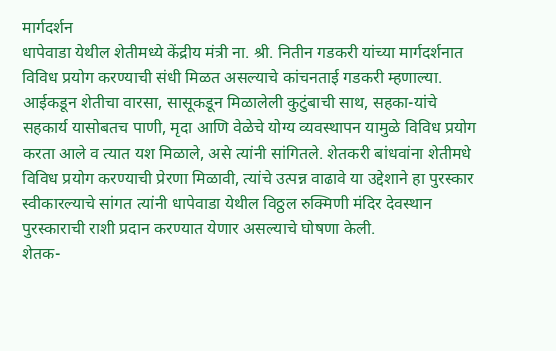मार्गदर्शन
धापेवाडा येथील शेतीमध्ये केंद्रीय मंत्री ना. श्री. नितीन गडकरी यांच्या मार्गदर्शनात विविध प्रयोग करण्याची संधी मिळत असल्याचे कांचनताई गडकरी म्हणाल्या. आईकडून शेतीचा वारसा, सासूकडून मिळालेली कुटुंबाची साथ, सहका-यांचे सहकार्य यासोबतच पाणी, मृदा आणि वेळेचे योग्य व्यवस्थापन यामुळे विविध प्रयोग करता आले व त्यात यश मिळाले, असे त्यांनी सांगितले. शेतकरी बांधवांना शेतीमधे विविध प्रयोग करण्याची प्रेरणा मिळावी, त्यांचे उत्पन्न वाढावे या उद्देशाने हा पुरस्कार स्वीकारल्याचे सांगत त्यांनी धापेवाडा येथील विठ्ठल रुक्मिणी मंदिर देवस्थान पुरस्काराची राशी प्रदान करण्यात येणार असल्याचे घोषणा केली.
शेतक-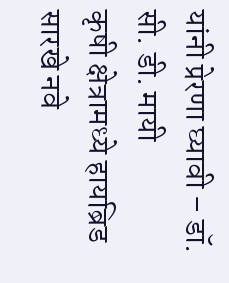यांनी प्रेरणा घ्यावी – डॉ. सी. डी. मायी
कृषी क्षेत्रामध्ये हायब्रिड सारखे नवे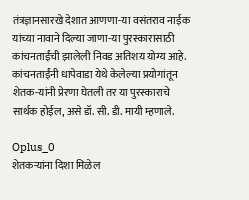तंत्रज्ञानसारखे देशात आणणा-या वसंतराव नाईक यांच्या नावाने दिल्या जाणा-या पुरस्कारासाठी कांचनताईंची झालेली निवड अतिशय योग्य आहे. कांचनताईंनी धापेवाडा येथे केलेल्या प्रयोगांतून शेतक-यांनी प्रेरणा घेतली तर या पुरस्काराचे सार्थक होईल, असे डॉ. सी. डी. मायी म्हणाले.

Oplus_0
शेतकऱ्यांना दिशा मिळेल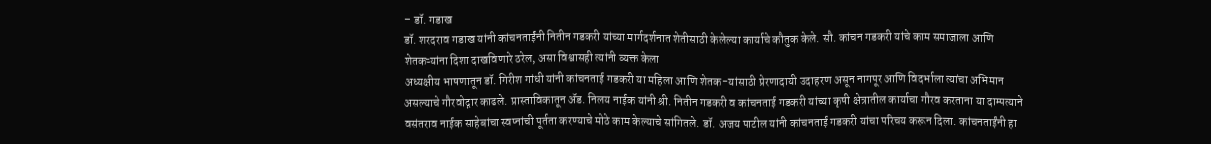– डॉ. गडाख
डॉ. शरदराव गडाख यांनी कांचनताईंनी नितीन गडकरी यांच्या मार्गदर्शनात शेतीसाठी केलेल्या कार्याचे कौतुक केले. सौ. कांचन गडकरी यांचे काम समाजाला आणि शेतकऱ्यांना दिशा दाखविणारे ठरेल, असा विश्वासही त्यांनी व्यक्त केला
अध्यक्षीय भाषणातून डॉ. गिरीश गांधी यांनी कांचनताई गडकरी या महिला आणि शेतक-यांसाठी प्रेरणादायी उदाहरण असून नागपूर आणि विदर्भाला त्यांचा अभिमान असल्याचे गौरवोद्गार काढले. प्रास्ताविकातून ॲड. निलय नाईक यांनी श्री. नितीन गडकरी व कांचनताई गडकरी यांच्या कृषी क्षेत्रातील कार्याचा गौरव करताना या दाम्पत्याने वसंतराव नाईक साहेबांचा स्वप्नांची पूर्तता करण्याचे मोठे काम केल्याचे सांगितले. डॉ. अजय पाटील यांनी कांचनताई गडकरी यांचा परिचय करून दिला. कांचनताईंनी हा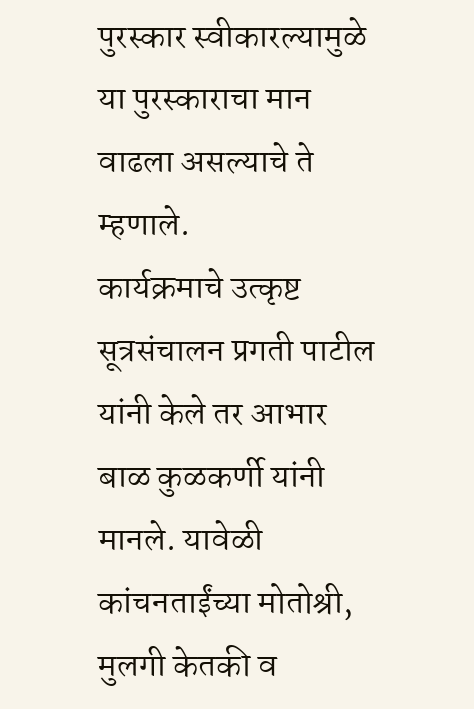पुरस्कार स्वीकारल्यामुळे या पुरस्काराचा मान वाढला असल्याचे ते म्हणाले.
कार्यक्रमाचे उत्कृष्ट सूत्रसंचालन प्रगती पाटील यांनी केले तर आभार बाळ कुळकर्णी यांनी मानले. यावेळी कांचनताईंच्या मोतोश्री, मुलगी केतकी व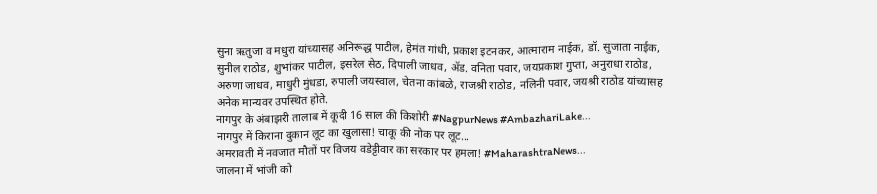सुना ऋतुजा व मधुरा यांच्यासह अनिरूद्ध पाटील, हेमंत गांधी, प्रकाश इटनकर, आत्माराम नाईक, डॉ. सुजाता नाईक, सुनील राठोड, शुभांकर पाटील, इसरेल सेठ, दिपाली जाधव, ॲड. वनिता पवार, जयप्रकाश गुप्ता, अनुराधा राठोड, अरुणा जाधव, माधुरी मुंधडा, रुपाली जयस्वाल, चेतना कांबळे, राजश्री राठोड, नलिनी पवार, जयश्री राठोड यांच्यासह अनेक मान्यवर उपस्थित होते.
नागपुर के अंबाझरी तालाब में कूदी 16 साल की किशोरी #NagpurNews #AmbazhariLake...
नागपुर में किराना दुकान लूट का खुलासा! चाकू की नोक पर लूट...
अमरावती में नवजात मौतों पर विजय वडेट्टीवार का सरकार पर हमला! #MaharashtraNews...
जालना में भांजी को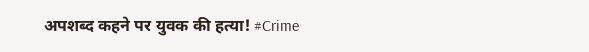अपशब्द कहने पर युवक की हत्या! #Crime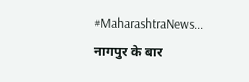#MaharashtraNews...
नागपुर के बार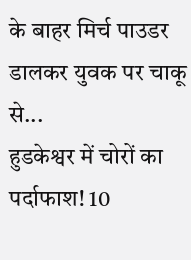के बाहर मिर्च पाउडर डालकर युवक पर चाकू से...
हुडकेश्वर में चोरों का पर्दाफाश! 10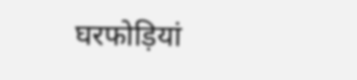घरफोड़ियां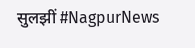सुलझीं #NagpurNews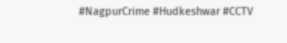#NagpurCrime #Hudkeshwar #CCTV